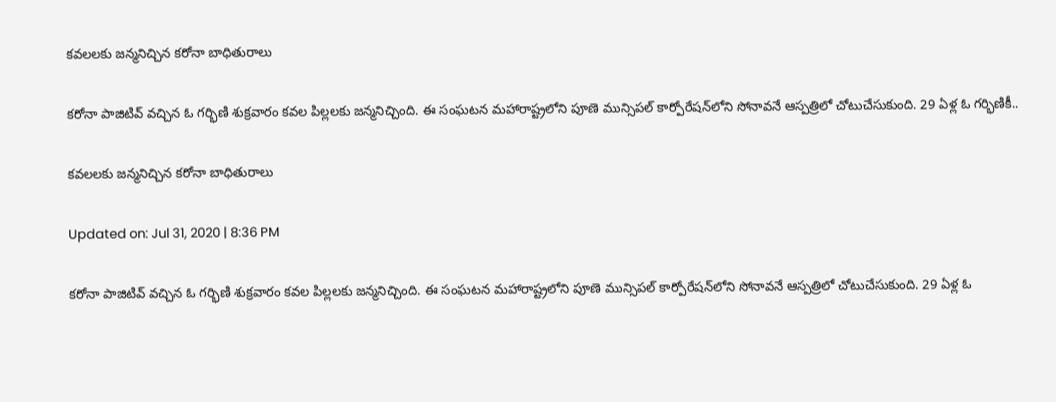కవలలకు జన్మనిచ్చిన కరోనా బాధితురాలు

కరోనా పాజిటివ్‌ వచ్చిన ఓ గర్భిణి శుక్రవారం కవల పిల్లలకు జన్మనిచ్చింది. ఈ సంఘటన మహారాష్ట్రలోని పూణె మున్సిపల్‌ కార్పోరేషన్‌లోని సోనావనే ఆస్పత్రిలో చోటుచేసుకుంది. 29 ఏళ్ల ఓ గర్భిణికీ..

కవలలకు జన్మనిచ్చిన కరోనా బాధితురాలు

Updated on: Jul 31, 2020 | 8:36 PM

కరోనా పాజిటివ్‌ వచ్చిన ఓ గర్భిణి శుక్రవారం కవల పిల్లలకు జన్మనిచ్చింది. ఈ సంఘటన మహారాష్ట్రలోని పూణె మున్సిపల్‌ కార్పోరేషన్‌లోని సోనావనే ఆస్పత్రిలో చోటుచేసుకుంది. 29 ఏళ్ల ఓ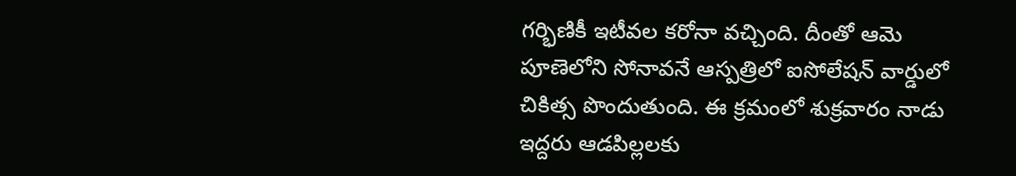గర్భిణికీ ఇటీవల కరోనా వచ్చింది. దీంతో ఆమె పూణెలోని సోనావనే ఆస్పత్రిలో ఐసోలేషన్‌ వార్డులో చికిత్స పొందుతుంది. ఈ క్రమంలో శుక్రవారం నాడు ఇద్దరు ఆడపిల్లలకు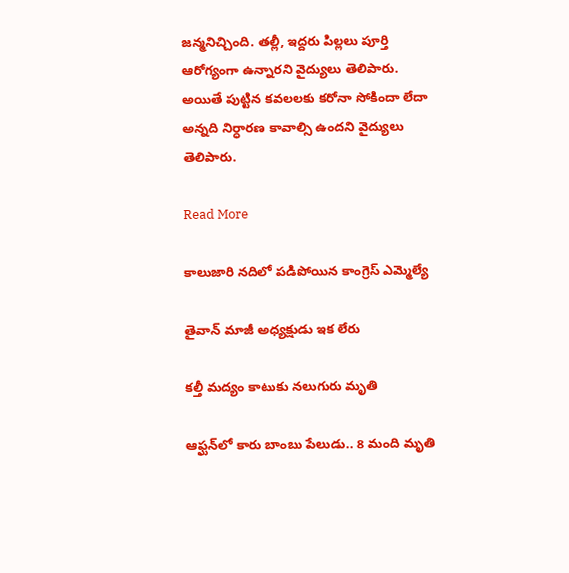జన్మనిచ్చింది. త‌ల్లీ, ఇద్దరు పిల్లలు పూర్తి ఆరోగ్యంగా ఉన్నార‌ని వైద్యులు తెలిపారు. అయితే పుట్టిన కవలలకు కరోనా సోకిందా లేదా అన్నది నిర్ధారణ కావాల్సి ఉందని వైద్యులు తెలిపారు.

Read More

కాలుజారి నదిలో పడిపోయిన కాంగ్రెస్ ఎమ్మెల్యే

తైవాన్‌ మాజీ అధ్యక్షుడు ఇక లేరు

కల్తీ మద్యం కాటుకు నలుగురు మృతి

ఆఫ్ఘన్‌లో కారు బాంబు పేలుడు.. 8 మంది మృతి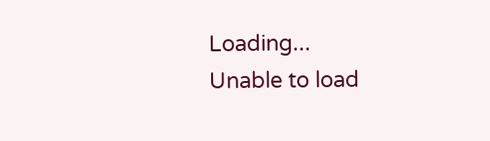Loading...
Unable to load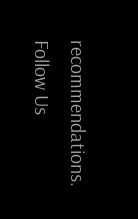recommendations.
Follow Us